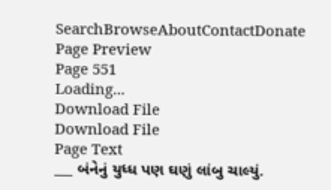SearchBrowseAboutContactDonate
Page Preview
Page 551
Loading...
Download File
Download File
Page Text
___ બંનેનું યુધ્ધ પણ ઘણું લાંબુ ચાલ્યું.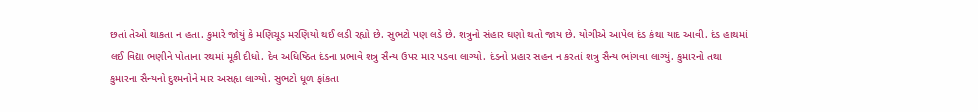છતાં તેઓ થાકતા ન હતા. કુમારે જોયું કે મણિચૂડ મરણિયો થઈ લડી રહ્યો છે. સુભટો પણ લડે છે. શત્રુનો સંહાર ઘણો થતો જાય છે. યોગીએ આપેલ દંડ કંથા યાદ આવી. દંડ હાથમાં લઈ વિદ્યા ભણીને પોતાના રથમાં મૂકી દીધો. દેવ અધિષ્ઠિત દંડના પ્રભાવે શત્રુ સૈન્ય ઉપર માર પડવા લાગ્યો. દંડનો પ્રહાર સહન ન કરતાં શત્રુ સૈન્ય ભાંગવા લાગ્યું. કુમારનો તથા કુમારના સૈન્યનો દુશ્મનોને માર અસહૃા લાગ્યો. સુભટો ધૂળ ફાંકતા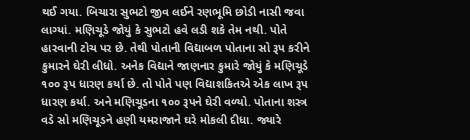થઈ ગયા. બિચારા સુભટો જીવ લઈને રણભૂમિ છોડી નાસી જવા લાગ્યાં. મણિચૂડે જોયું કે સુભટો હવે લડી શકે તેમ નથી. પોતે હારવાની ટોચ પર છે. તેથી પોતાની વિદ્યાબળ પોતાના સો રૂપ કરીને કુમારને ઘેરી લીધો. અનેક વિદ્યાને જાણનાર કુમારે જોયું કે મણિચૂડે ૧૦૦ રૂપ ધારણ કર્યા છે. તો પોતે પણ વિદ્યાશકિતએ એક લાખ રૂપ ધારણ કર્યા. અને મણિચૂડના ૧૦૦ રૂપને ઘેરી વળ્યો. પોતાના શસ્ત્ર વડે સો મણિચૂડને હણી યમરાજાને ઘરે મોકલી દીધા. જ્યારે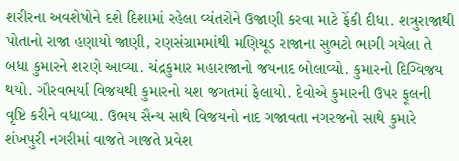શરીરના અવશેષોને દશે દિશામાં રહેલા વ્યંતરોને ઉજાણી કરવા માટે ફેંકી દીધા. શત્રુરાજાથી પોતાનો રાજા હણાયો જાણી, રણસંગ્રામમાંથી મણિચૂડ રાજાના સુભટો ભાગી ગયેલા તે બધા કુમારને શરણે આવ્યા. ચંદ્રકુમાર મહારાજાનો જયનાદ બોલાવ્યો. કુમારનો દિગ્વિજય થયો. ગૌરવભર્યા વિજયથી કુમારનો યશ જગતમાં ફેલાયો. દેવોએ કુમારની ઉપર ફૂલની વૃષ્ટિ કરીને વધાવ્યા. ઉભય સૈન્ય સાથે વિજયનો નાદ ગજાવતા નગરજનો સાથે કુમારે શંખપુરી નગરીમાં વાજતે ગાજતે પ્રવેશ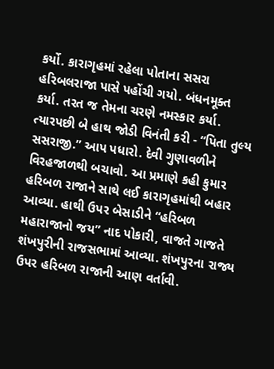કર્યો. કારાગૃહમાં રહેલા પોતાના સસરા હરિબલરાજા પાસે પહોંચી ગયો. બંધનમૂક્ત કર્યા. તરત જ તેમના ચરણે નમસ્કાર કર્યા. ત્યારપછી બે હાથ જોડી વિનંતી કરી - “પિતા તુલ્ય સસરાજી.” આપ પધારો. દેવી ગુણાવળીને વિરહજાળથી બચાવો. આ પ્રમાણે કહી કુમાર હરિબળ રાજાને સાથે લઈ કારાગૃહમાંથી બહાર આવ્યા. હાથી ઉપર બેસાડીને “હરિબળ મહારાજાનો જય” નાદ પોકારી, વાજતે ગાજતે શંખપુરીની રાજસભામાં આવ્યા. શંખપુરના રાજ્ય ઉપર હરિબળ રાજાની આણ વર્તાવી.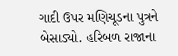ગાદી ઉપર મણિચૂડના પુત્રને બેસાડ્યો. હરિબળ રાજાના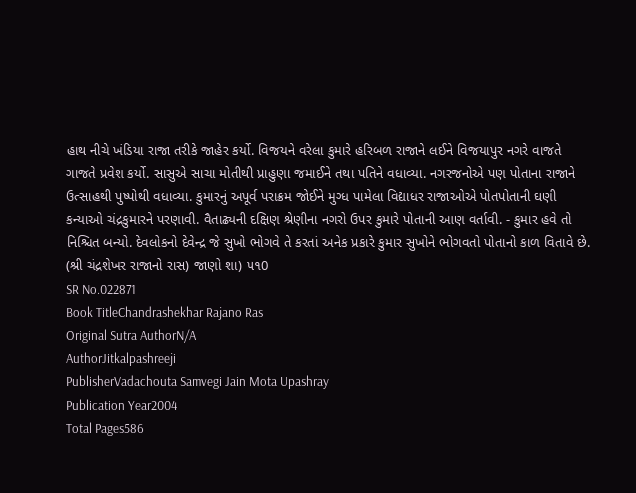હાથ નીચે ખંડિયા રાજા તરીકે જાહેર કર્યો. વિજયને વરેલા કુમારે હરિબળ રાજાને લઈને વિજયાપુર નગરે વાજતે ગાજતે પ્રવેશ કર્યો. સાસુએ સાચા મોતીથી પ્રાહુણા જમાઈને તથા પતિને વધાવ્યા. નગરજનોએ પણ પોતાના રાજાને ઉત્સાહથી પુષ્પોથી વધાવ્યા. કુમારનું અપૂર્વ પરાક્રમ જોઈને મુગ્ધ પામેલા વિદ્યાધર રાજાઓએ પોતપોતાની ઘણી કન્યાઓ ચંદ્રકુમારને પરણાવી. વૈતાઢ્યની દક્ષિણ શ્રેણીના નગરો ઉપર કુમારે પોતાની આણ વર્તાવી. - કુમાર હવે તો નિશ્ચિત બન્યો. દેવલોકનો દેવેન્દ્ર જે સુખો ભોગવે તે કરતાં અનેક પ્રકારે કુમાર સુખોને ભોગવતો પોતાનો કાળ વિતાવે છે. (શ્રી ચંદ્રશેખર રાજાનો રાસ) જાણો શા) ૫૧0
SR No.022871
Book TitleChandrashekhar Rajano Ras
Original Sutra AuthorN/A
AuthorJitkalpashreeji
PublisherVadachouta Samvegi Jain Mota Upashray
Publication Year2004
Total Pages586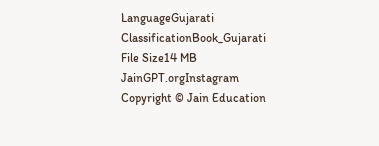LanguageGujarati
ClassificationBook_Gujarati
File Size14 MB
JainGPT.orgInstagram
Copyright © Jain Education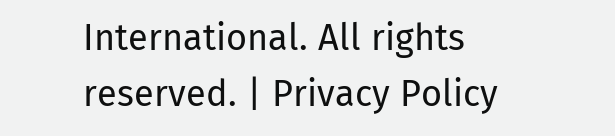International. All rights reserved. | Privacy Policy